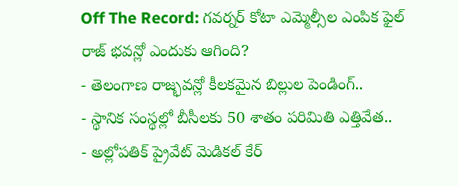Off The Record: గవర్నర్ కోటా ఎమ్మెల్సీల ఎంపిక ఫైల్ రాజ్ భవన్లో ఎందుకు ఆగింది?
- తెలంగాణ రాజ్భవన్లో కీలకమైన బిల్లుల పెండింగ్..
- స్థానిక సంస్థల్లో బీసీలకు 50 శాతం పరిమితి ఎత్తివేత..
- అల్లోపతిక్ ప్రైవేట్ మెడికల్ కేర్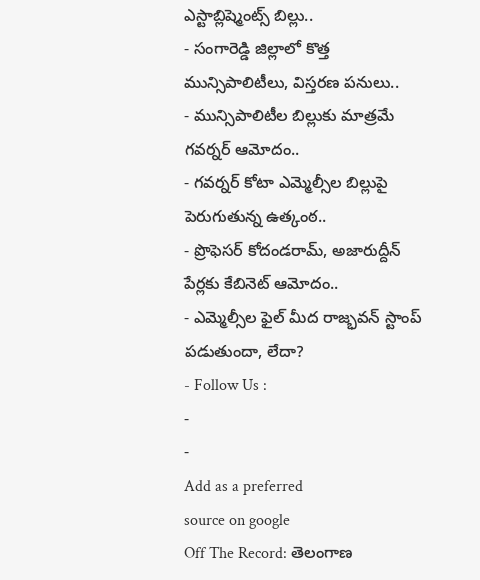ఎస్టాబ్లిష్మెంట్స్ బిల్లు..
- సంగారెడ్డి జిల్లాలో కొత్త మున్సిపాలిటీలు, విస్తరణ పనులు..
- మున్సిపాలిటీల బిల్లుకు మాత్రమే గవర్నర్ ఆమోదం..
- గవర్నర్ కోటా ఎమ్మెల్సీల బిల్లుపై పెరుగుతున్న ఉత్కంఠ..
- ప్రొఫెసర్ కోదండరామ్, అజారుద్దీన్ పేర్లకు కేబినెట్ ఆమోదం..
- ఎమ్మెల్సీల ఫైల్ మీద రాజ్భవన్ స్టాంప్ పడుతుందా, లేదా?
- Follow Us :
-
-
Add as a preferred
source on google
Off The Record: తెలంగాణ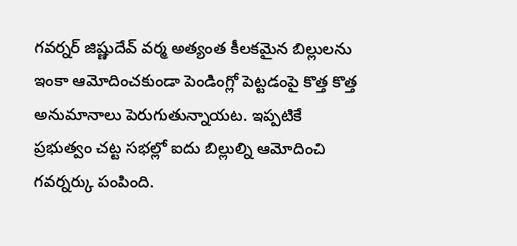గవర్నర్ జిష్ణుదేవ్ వర్మ అత్యంత కీలకమైన బిల్లులను ఇంకా ఆమోదించకుండా పెండింగ్లో పెట్టడంపై కొత్త కొత్త అనుమానాలు పెరుగుతున్నాయట. ఇప్పటికే ప్రభుత్వం చట్ట సభల్లో ఐదు బిల్లుల్ని ఆమోదించి గవర్నర్కు పంపింది.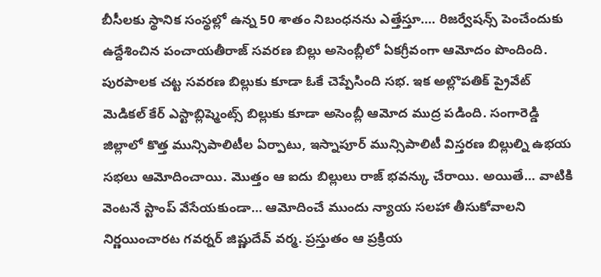బీసీలకు స్థానిక సంస్థల్లో ఉన్న 50 శాతం నిబంధనను ఎత్తేస్తూ…. రిజర్వేషన్స్ పెంచేందుకు ఉద్దేశించిన పంచాయతీరాజ్ సవరణ బిల్లు అసెంబ్లీలో ఏకగ్రీవంగా ఆమోదం పొందింది. పురపాలక చట్ట సవరణ బిల్లుకు కూడా ఓకే చెప్పేసింది సభ. ఇక అల్లొపతిక్ ప్రైవేట్ మెడికల్ కేర్ ఎస్టాబ్లిష్మెంట్స్ బిల్లుకు కూడా అసెంబ్లీ ఆమోద ముద్ర పడింది. సంగారెడ్డి జిల్లాలో కొత్త మున్సిపాలిటీల ఏర్పాటు, ఇస్నాపూర్ మున్సిపాలిటీ విస్తరణ బిల్లుల్ని ఉభయ సభలు ఆమోదించాయి. మొత్తం ఆ ఐదు బిల్లులు రాజ్ భవన్కు చేరాయి. అయితే… వాటికి వెంటనే స్టాంప్ వేసేయకుండా… ఆమోదించే ముందు న్యాయ సలహా తీసుకోవాలని నిర్ణయించారట గవర్నర్ జిష్ణుదేవ్ వర్మ. ప్రస్తుతం ఆ ప్రక్రియ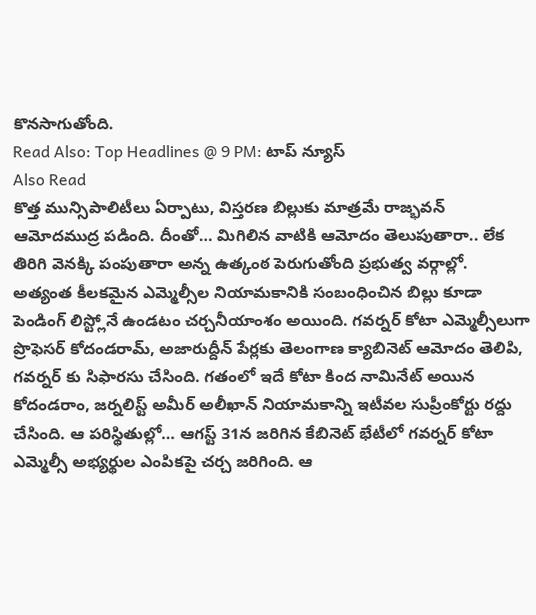కొనసాగుతోంది.
Read Also: Top Headlines @ 9 PM: టాప్ న్యూస్
Also Read
కొత్త మున్సిపాలిటీలు ఏర్పాటు, విస్తరణ బిల్లుకు మాత్రమే రాజ్భవన్ ఆమోదముద్ర పడింది. దీంతో… మిగిలిన వాటికి ఆమోదం తెలుపుతారా.. లేక తిరిగి వెనక్కి పంపుతారా అన్న ఉత్కంఠ పెరుగుతోంది ప్రభుత్వ వర్గాల్లో. అత్యంత కీలకమైన ఎమ్మెల్సీల నియామకానికి సంబంధించిన బిల్లు కూడా పెండింగ్ లిస్ట్లోనే ఉండటం చర్చనీయాంశం అయింది. గవర్నర్ కోటా ఎమ్మెల్సీలుగా ప్రొఫెసర్ కోదండరామ్, అజారుద్దీన్ పేర్లకు తెలంగాణ క్యాబినెట్ ఆమోదం తెలిపి, గవర్నర్ కు సిఫారసు చేసింది. గతంలో ఇదే కోటా కింద నామినేట్ అయిన కోదండరాం, జర్నలిస్ట్ అమీర్ అలీఖాన్ నియామకాన్ని ఇటీవల సుప్రీంకోర్టు రద్దు చేసింది. ఆ పరిస్థితుల్లో… ఆగస్ట్ 31న జరిగిన కేబినెట్ భేటీలో గవర్నర్ కోటా ఎమ్మెల్సీ అభ్యర్థుల ఎంపికపై చర్చ జరిగింది. ఆ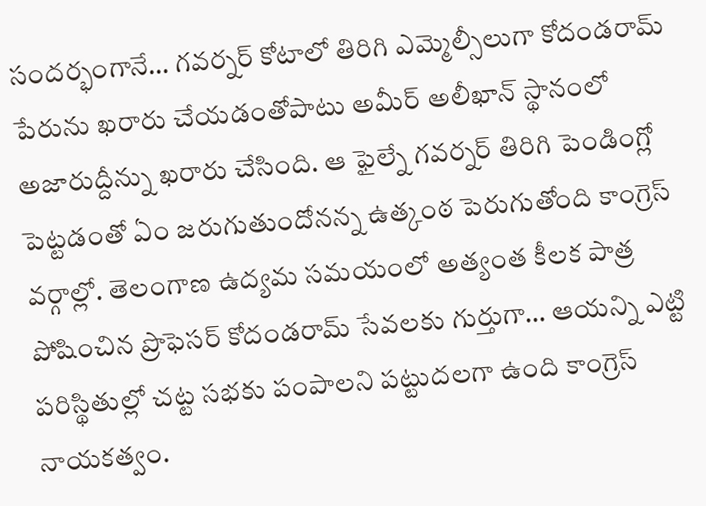సందర్భంగానే… గవర్నర్ కోటాలో తిరిగి ఎమ్మెల్సీలుగా కోదండరామ్ పేరును ఖరారు చేయడంతోపాటు అమీర్ అలీఖాన్ స్థానంలో అజారుద్దీన్ను ఖరారు చేసింది. ఆ ఫైల్నే గవర్నర్ తిరిగి పెండింగ్లో పెట్టడంతో ఏం జరుగుతుందోనన్న ఉత్కంఠ పెరుగుతోంది కాంగ్రెస్ వర్గాల్లో. తెలంగాణ ఉద్యమ సమయంలో అత్యంత కీలక పాత్ర పోషించిన ప్రొఫెసర్ కోదండరామ్ సేవలకు గుర్తుగా… ఆయన్ని ఎట్టి పరిస్థితుల్లో చట్ట సభకు పంపాలని పట్టుదలగా ఉంది కాంగ్రెస్ నాయకత్వం.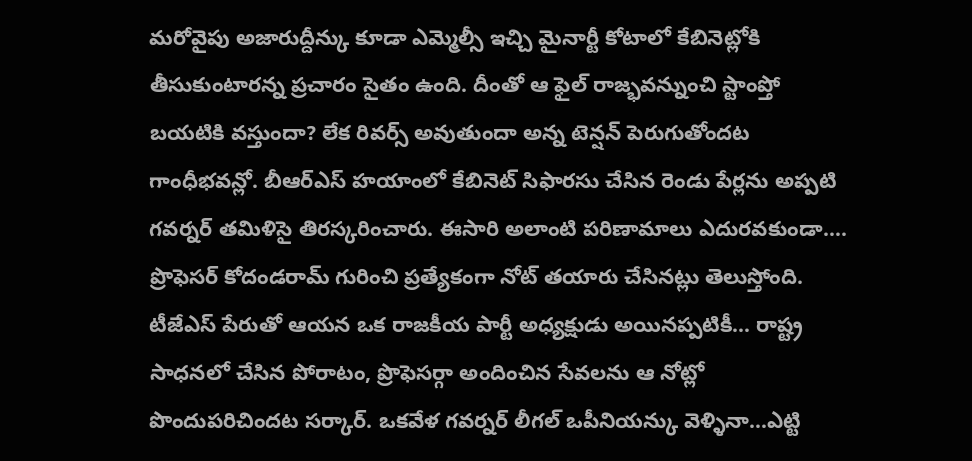మరోవైపు అజారుద్దీన్కు కూడా ఎమ్మెల్సీ ఇచ్చి మైనార్టీ కోటాలో కేబినెట్లోకి తీసుకుంటారన్న ప్రచారం సైతం ఉంది. దీంతో ఆ ఫైల్ రాజ్భవన్నుంచి స్టాంప్తో బయటికి వస్తుందా? లేక రివర్స్ అవుతుందా అన్న టెన్షన్ పెరుగుతోందట గాంధీభవన్లో. బీఆర్ఎస్ హయాంలో కేబినెట్ సిఫారసు చేసిన రెండు పేర్లను అప్పటి గవర్నర్ తమిళిసై తిరస్కరించారు. ఈసారి అలాంటి పరిణామాలు ఎదురవకుండా…. ప్రొఫెసర్ కోదండరామ్ గురించి ప్రత్యేకంగా నోట్ తయారు చేసినట్లు తెలుస్తోంది. టీజేఎస్ పేరుతో ఆయన ఒక రాజకీయ పార్టీ అధ్యక్షుడు అయినప్పటికీ… రాష్ట్ర సాధనలో చేసిన పోరాటం, ప్రొఫెసర్గా అందించిన సేవలను ఆ నోట్లో పొందుపరిచిందట సర్కార్. ఒకవేళ గవర్నర్ లీగల్ ఒపీనియన్కు వెళ్ళినా…ఎట్టి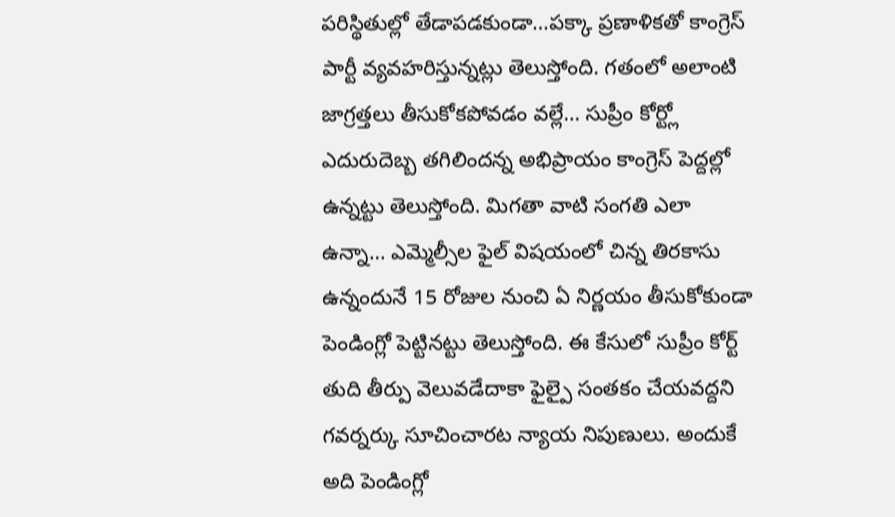పరిస్థితుల్లో తేడాపడకుండా…పక్కా ప్రణాళికతో కాంగ్రెస్ పార్టీ వ్యవహరిస్తున్నట్లు తెలుస్తోంది. గతంలో అలాంటి జాగ్రత్తలు తీసుకోకపోవడం వల్లే… సుప్రీం కోర్ట్లో ఎదురుదెబ్బ తగిలిందన్న అభిప్రాయం కాంగ్రెస్ పెద్దల్లో ఉన్నట్టు తెలుస్తోంది. మిగతా వాటి సంగతి ఎలా ఉన్నా… ఎమ్మెల్సీల ఫైల్ విషయంలో చిన్న తిరకాసు ఉన్నందునే 15 రోజుల నుంచి ఏ నిర్ణయం తీసుకోకుండా పెండింగ్లో పెట్టినట్టు తెలుస్తోంది. ఈ కేసులో సుప్రీం కోర్ట్ తుది తీర్పు వెలువడేదాకా ఫైల్పై సంతకం చేయవద్దని గవర్నర్కు సూచించారట న్యాయ నిపుణులు. అందుకే అది పెండింగ్లో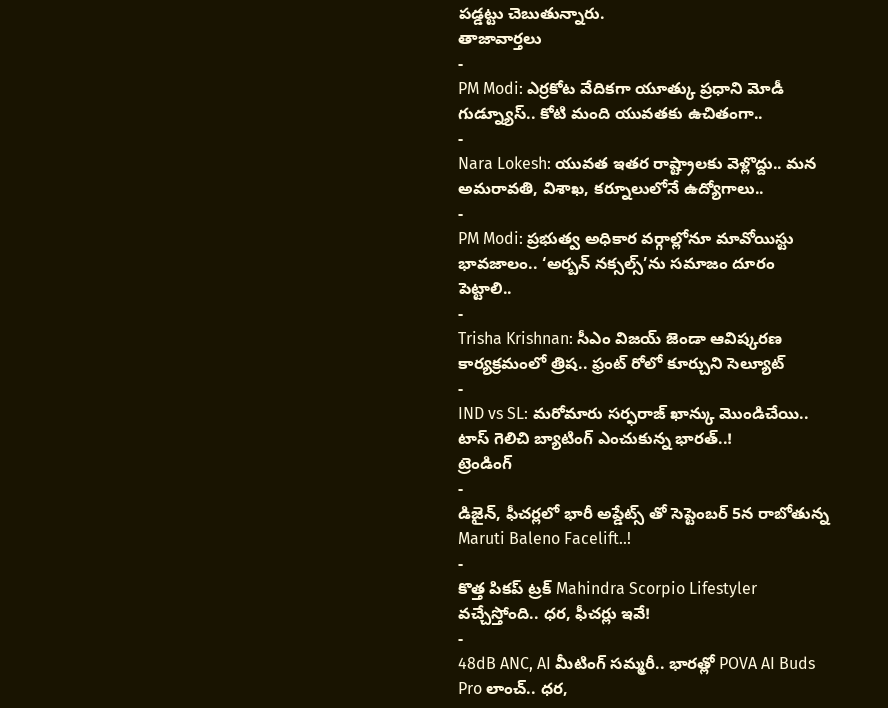పడ్డట్టు చెబుతున్నారు.
తాజావార్తలు
-
PM Modi: ఎర్రకోట వేదికగా యూత్కు ప్రధాని మోడీ గుడ్న్యూస్.. కోటి మంది యువతకు ఉచితంగా..
-
Nara Lokesh: యువత ఇతర రాష్ట్రాలకు వెళ్లొద్దు.. మన అమరావతి, విశాఖ, కర్నూలులోనే ఉద్యోగాలు..
-
PM Modi: ప్రభుత్వ అధికార వర్గాల్లోనూ మావోయిస్టు భావజాలం.. ‘అర్బన్ నక్సల్స్’ను సమాజం దూరం పెట్టాలి..
-
Trisha Krishnan: సీఎం విజయ్ జెండా ఆవిష్కరణ కార్యక్రమంలో త్రిష.. ఫ్రంట్ రోలో కూర్చుని సెల్యూట్
-
IND vs SL: మరోమారు సర్ఫరాజ్ ఖాన్కు మొండిచేయి.. టాస్ గెలిచి బ్యాటింగ్ ఎంచుకున్న భారత్..!
ట్రెండింగ్
-
డిజైన్, ఫీచర్లలో భారీ అప్డేట్స్ తో సెప్టెంబర్ 5న రాబోతున్న Maruti Baleno Facelift..!
-
కొత్త పికప్ ట్రక్ Mahindra Scorpio Lifestyler వచ్చేస్తోంది.. ధర, ఫీచర్లు ఇవే!
-
48dB ANC, AI మీటింగ్ సమ్మరీ.. భారత్లో POVA AI Buds Pro లాంచ్.. ధర,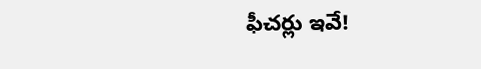ఫీచర్లు ఇవే!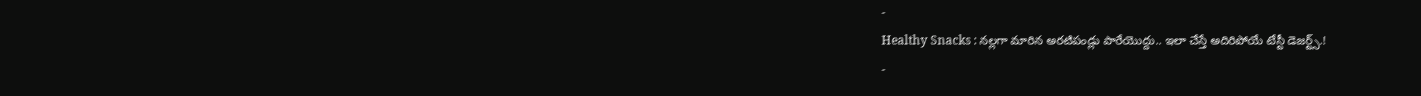-
Healthy Snacks : నల్లగా మారిన అరటిపండ్లు పారేయొద్దు.. ఇలా చేస్తే అదిరిపోయే టేస్టీ డెజర్ట్స్.!
-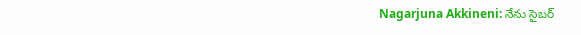Nagarjuna Akkineni: నేను సైబర్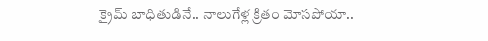క్రైమ్ బాధితుడినే.. నాలుగేళ్ల క్రితం మోసపోయా..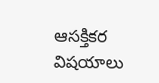ఆసక్తికర విషయాలు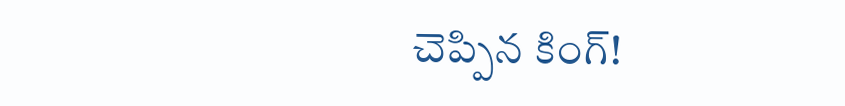చెప్పిన కింగ్!